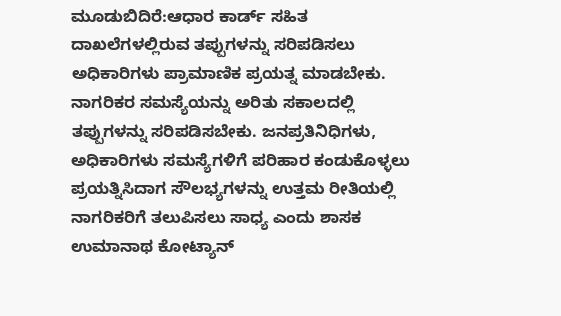ಮೂಡುಬಿದಿರೆ:ಆಧಾರ ಕಾರ್ಡ್ ಸಹಿತ ದಾಖಲೆಗಳಲ್ಲಿರುವ ತಪ್ಪುಗಳನ್ನು ಸರಿಪಡಿಸಲು ಅಧಿಕಾರಿಗಳು ಪ್ರಾಮಾಣಿಕ ಪ್ರಯತ್ನ ಮಾಡಬೇಕು. ನಾಗರಿಕರ ಸಮಸ್ಯೆಯನ್ನು ಅರಿತು ಸಕಾಲದಲ್ಲಿ ತಪ್ಪುಗಳನ್ನು ಸರಿಪಡಿಸಬೇಕು. ಜನಪ್ರತಿನಿಧಿಗಳು, ಅಧಿಕಾರಿಗಳು ಸಮಸ್ಯೆಗಳಿಗೆ ಪರಿಹಾರ ಕಂಡುಕೊಳ್ಳಲು ಪ್ರಯತ್ನಿಸಿದಾಗ ಸೌಲಭ್ಯಗಳನ್ನು ಉತ್ತಮ ರೀತಿಯಲ್ಲಿ ನಾಗರಿಕರಿಗೆ ತಲುಪಿಸಲು ಸಾಧ್ಯ ಎಂದು ಶಾಸಕ ಉಮಾನಾಥ ಕೋಟ್ಯಾನ್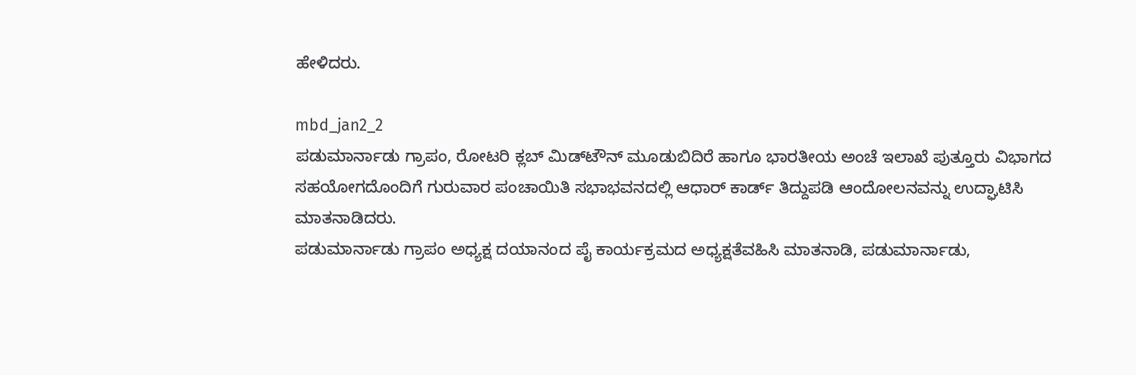ಹೇಳಿದರು.

mbd_jan2_2
ಪಡುಮಾರ್ನಾಡು ಗ್ರಾಪಂ, ರೋಟರಿ ಕ್ಲಬ್ ಮಿಡ್‍ಟೌನ್ ಮೂಡುಬಿದಿರೆ ಹಾಗೂ ಭಾರತೀಯ ಅಂಚೆ ಇಲಾಖೆ ಪುತ್ತೂರು ವಿಭಾಗದ ಸಹಯೋಗದೊಂದಿಗೆ ಗುರುವಾರ ಪಂಚಾಯಿತಿ ಸಭಾಭವನದಲ್ಲಿ ಆಧಾರ್ ಕಾರ್ಡ್ ತಿದ್ದುಪಡಿ ಆಂದೋಲನವನ್ನು ಉದ್ಘಾಟಿಸಿ ಮಾತನಾಡಿದರು.
ಪಡುಮಾರ್ನಾಡು ಗ್ರಾಪಂ ಅಧ್ಯಕ್ಷ ದಯಾನಂದ ಪೈ ಕಾರ್ಯಕ್ರಮದ ಅಧ್ಯಕ್ಷತೆವಹಿಸಿ ಮಾತನಾಡಿ, ಪಡುಮಾರ್ನಾಡು,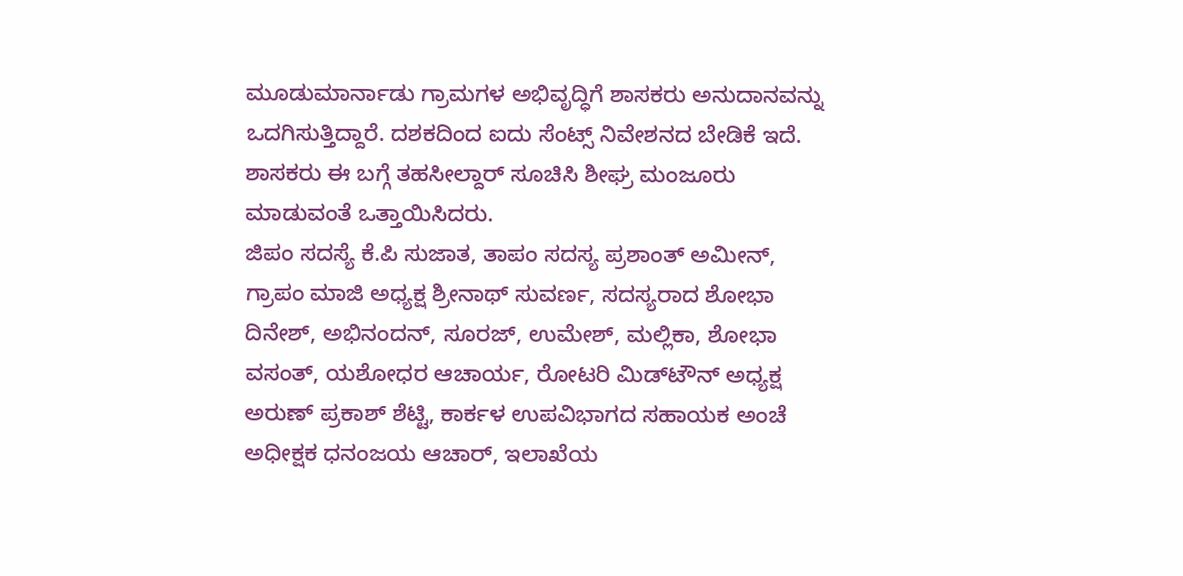ಮೂಡುಮಾರ್ನಾಡು ಗ್ರಾಮಗಳ ಅಭಿವೃದ್ಧಿಗೆ ಶಾಸಕರು ಅನುದಾನವನ್ನು ಒದಗಿಸುತ್ತಿದ್ದಾರೆ. ದಶಕದಿಂದ ಐದು ಸೆಂಟ್ಸ್ ನಿವೇಶನದ ಬೇಡಿಕೆ ಇದೆ. ಶಾಸಕರು ಈ ಬಗ್ಗೆ ತಹಸೀಲ್ದಾರ್ ಸೂಚಿಸಿ ಶೀಘ್ರ ಮಂಜೂರು ಮಾಡುವಂತೆ ಒತ್ತಾಯಿಸಿದರು.
ಜಿಪಂ ಸದಸ್ಯೆ ಕೆ.ಪಿ ಸುಜಾತ, ತಾಪಂ ಸದಸ್ಯ ಪ್ರಶಾಂತ್ ಅಮೀನ್, ಗ್ರಾಪಂ ಮಾಜಿ ಅಧ್ಯಕ್ಷ ಶ್ರೀನಾಥ್ ಸುವರ್ಣ, ಸದಸ್ಯರಾದ ಶೋಭಾ ದಿನೇಶ್, ಅಭಿನಂದನ್, ಸೂರಜ್, ಉಮೇಶ್, ಮಲ್ಲಿಕಾ, ಶೋಭಾ ವಸಂತ್, ಯಶೋಧರ ಆಚಾರ್ಯ, ರೋಟರಿ ಮಿಡ್‍ಟೌನ್ ಅಧ್ಯಕ್ಷ ಅರುಣ್ ಪ್ರಕಾಶ್ ಶೆಟ್ಟಿ, ಕಾರ್ಕಳ ಉಪವಿಭಾಗದ ಸಹಾಯಕ ಅಂಚೆ ಅಧೀಕ್ಷಕ ಧನಂಜಯ ಆಚಾರ್, ಇಲಾಖೆಯ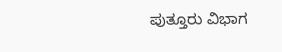ಪುತ್ತೂರು ವಿಭಾಗ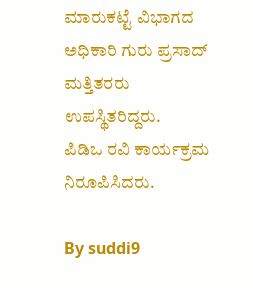ಮಾರುಕಟ್ಟೆ ವಿಭಾಗದ ಅಧಿಕಾರಿ ಗುರು ಪ್ರಸಾದ್ ಮತ್ತಿತರರು ಉಪಸ್ಥಿತರಿದ್ದರು.
ಪಿಡಿಒ ರವಿ ಕಾರ್ಯಕ್ರಮ ನಿರೂಪಿಸಿದರು.

By suddi9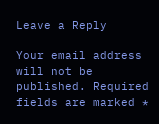Leave a Reply

Your email address will not be published. Required fields are marked *